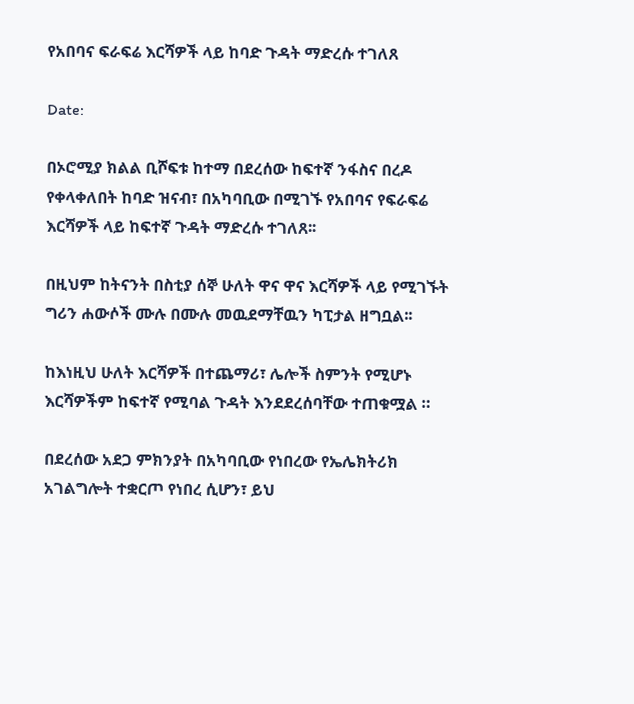የአበባና ፍራፍሬ እርሻዎች ላይ ከባድ ጉዳት ማድረሱ ተገለጸ

Date:

በኦሮሚያ ክልል ቢሾፍቱ ከተማ በደረሰው ከፍተኛ ንፋስና በረዶ የቀላቀለበት ከባድ ዝናብ፣ በአካባቢው በሚገኙ የአበባና የፍራፍሬ እርሻዎች ላይ ከፍተኛ ጉዳት ማድረሱ ተገለጸ፡፡

በዚህም ከትናንት በስቲያ ሰኞ ሁለት ዋና ዋና እርሻዎች ላይ የሚገኙት ግሪን ሐውሶች ሙሉ በሙሉ መዉደማቸዉን ካፒታል ዘግቧል፡፡

ከእነዚህ ሁለት እርሻዎች በተጨማሪ፣ ሌሎች ስምንት የሚሆኑ እርሻዎችም ከፍተኛ የሚባል ጉዳት እንደደረሰባቸው ተጠቁሟል ።

በደረሰው አደጋ ምክንያት በአካባቢው የነበረው የኤሌክትሪክ አገልግሎት ተቋርጦ የነበረ ሲሆን፣ ይህ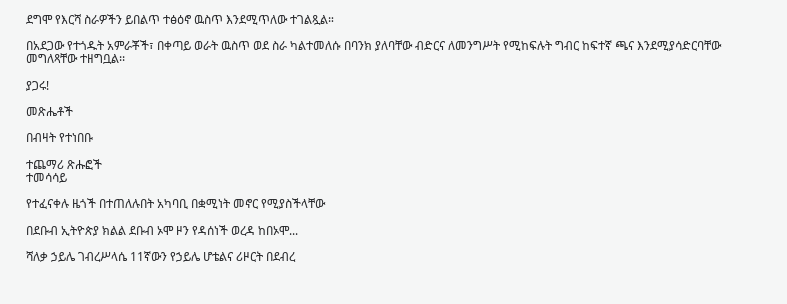ደግሞ የእርሻ ስራዎችን ይበልጥ ተፅዕኖ ዉስጥ እንደሚጥለው ተገልጿል።

በአደጋው የተጎዱት አምራቾች፣ በቀጣይ ወራት ዉስጥ ወደ ስራ ካልተመለሱ በባንክ ያለባቸው ብድርና ለመንግሥት የሚከፍሉት ግብር ከፍተኛ ጫና እንደሚያሳድርባቸው መግለጻቸው ተዘግቧል፡፡

ያጋሩ!

መጽሔቶች

በብዛት የተነበቡ

ተጨማሪ ጽሑፎች
ተመሳሳይ

የተፈናቀሉ ዜጎች በተጠለሉበት አካባቢ በቋሚነት መኖር የሚያስችላቸው

በደቡብ ኢትዮጵያ ክልል ደቡብ ኦሞ ዞን የዳሰነች ወረዳ ከበኦሞ...

ሻለቃ ኃይሌ ገብረሥላሴ 11ኛውን የኃይሌ ሆቴልና ሪዞርት በደብረ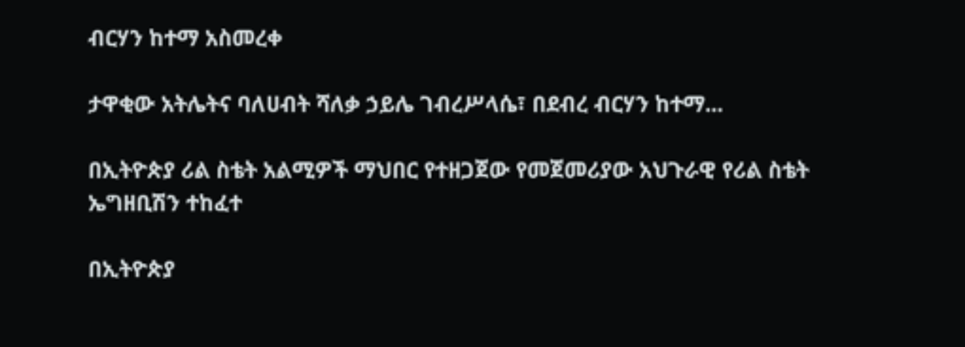ብርሃን ከተማ አስመረቀ

ታዋቂው አትሌትና ባለሀብት ሻለቃ ኃይሌ ገብረሥላሴ፣ በደብረ ብርሃን ከተማ...

በኢትዮጵያ ሪል ስቴት አልሚዎች ማህበር የተዘጋጀው የመጀመሪያው አህጉራዊ የሪል ስቴት ኤግዘቢሽን ተከፈተ

በኢትዮጵያ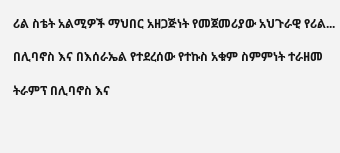ሪል ስቴት አልሚዎች ማህበር አዘጋጅነት የመጀመሪያው አህጉራዊ የሪል...

በሊባኖስ እና በእሰራኤል የተደረሰው የተኩስ አቁም ስምምነት ተራዘመ

ትራምፕ በሊባኖስ እና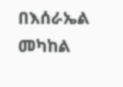በእሰራኤል መካከል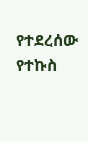የተደረሰው የተኩስ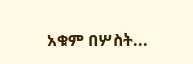አቁም በሦስት...